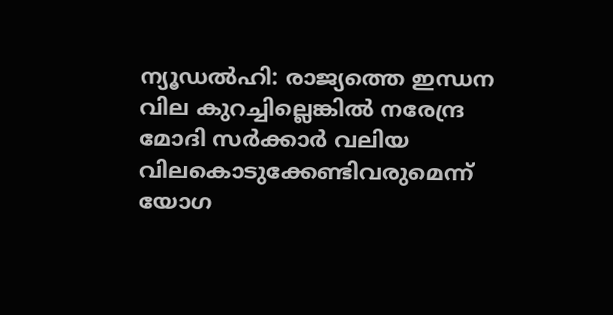ന്യൂഡല്‍ഹി: രാജ്യത്തെ ഇന്ധന വില കുറച്ചില്ലെങ്കില്‍ നരേന്ദ്ര മോദി സര്‍ക്കാര്‍ വലിയ വിലകൊടുക്കേണ്ടിവരുമെന്ന് യോഗ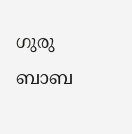ഗുരു ബാബ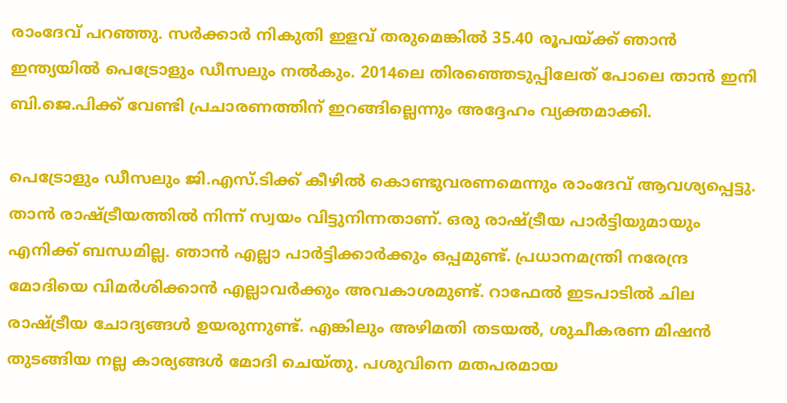രാംദേവ് പറഞ്ഞു. സര്‍ക്കാര്‍ നികുതി ഇളവ് തരുമെങ്കില്‍ 35.40 രൂപയ്ക്ക് ഞാന്‍ ഇന്ത്യയില്‍ പെട്രോളും ഡീസലും നല്‍കും. 2014ലെ തിരഞ്ഞെടുപ്പിലേത് പോലെ താന്‍ ഇനി ബി.ജെ.പിക്ക് വേണ്ടി പ്രചാരണത്തിന് ഇറങ്ങില്ലെന്നും അദ്ദേഹം വ്യക്തമാക്കി.

പെട്രോളും ഡീസലും ജി.എസ്.ടിക്ക് കീഴില്‍ കൊണ്ടുവരണമെന്നും രാംദേവ് ആവശ്യപ്പെട്ടു. താന്‍ രാഷ്ട്രീയത്തില്‍ നിന്ന് സ്വയം വിട്ടുനിന്നതാണ്. ഒരു രാഷ്ട്രീയ പാര്‍ട്ടിയുമായും എനിക്ക് ബന്ധമില്ല. ഞാന്‍ എല്ലാ പാര്‍ട്ടിക്കാര്‍ക്കും ഒപ്പമുണ്ട്. പ്രധാനമന്ത്രി നരേന്ദ്ര മോദിയെ വിമര്‍ശിക്കാന്‍ എല്ലാവര്‍ക്കും അവകാശമുണ്ട്. റാഫേല്‍ ഇടപാടില്‍ ചില രാഷ്ട്രീയ ചോദ്യങ്ങള്‍ ഉയരുന്നുണ്ട്. എങ്കിലും അഴിമതി തടയല്‍, ശുചീകരണ മിഷന്‍ തുടങ്ങിയ നല്ല കാര്യങ്ങള്‍ മോദി ചെയ്തു. പശുവിനെ മതപരമായ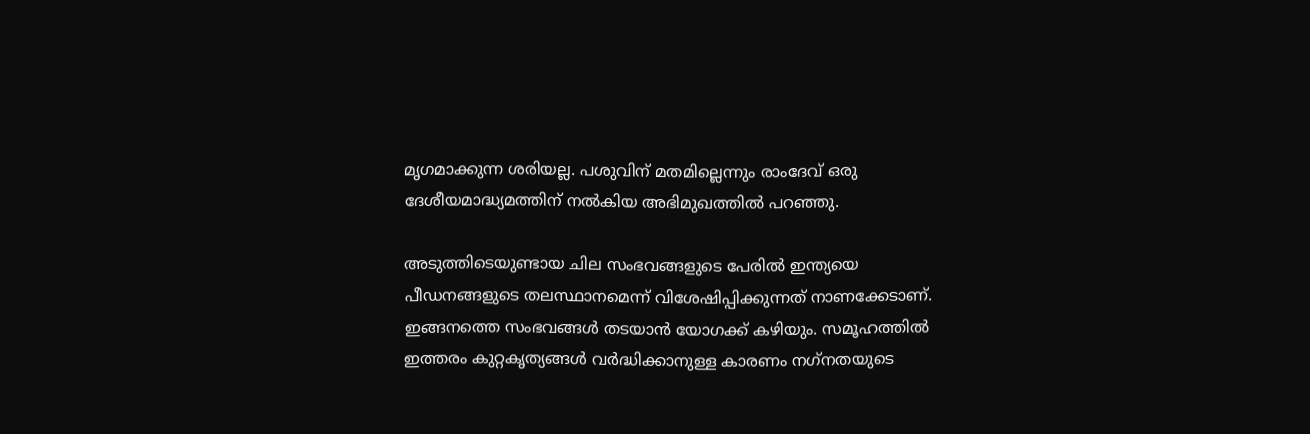മൃഗമാക്കുന്ന ശരിയല്ല. പശുവിന് മതമില്ലെന്നും രാംദേവ് ഒരു ദേശീയമാദ്ധ്യമത്തിന് നല്‍കിയ അഭിമുഖത്തില്‍ പറഞ്ഞു.

അടുത്തിടെയുണ്ടായ ചില സംഭവങ്ങളുടെ പേരില്‍ ഇന്ത്യയെ പീഡനങ്ങളുടെ തലസ്ഥാനമെന്ന് വിശേഷിപ്പിക്കുന്നത് നാണക്കേടാണ്. ഇങ്ങനത്തെ സംഭവങ്ങള്‍ തടയാന്‍ യോഗക്ക് കഴിയും. സമൂഹത്തില്‍ ഇത്തരം കുറ്റകൃത്യങ്ങള്‍ വര്‍ദ്ധിക്കാനുള്ള കാരണം നഗ്‌നതയുടെ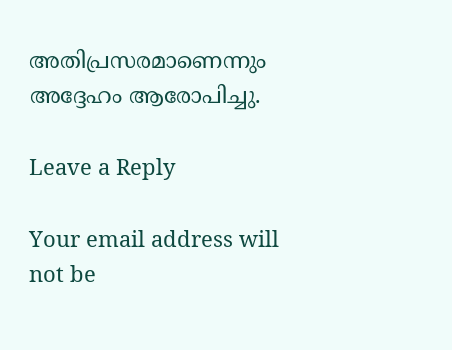അതിപ്രസരമാണെന്നും അദ്ദേഹം ആരോപിച്ചു.

Leave a Reply

Your email address will not be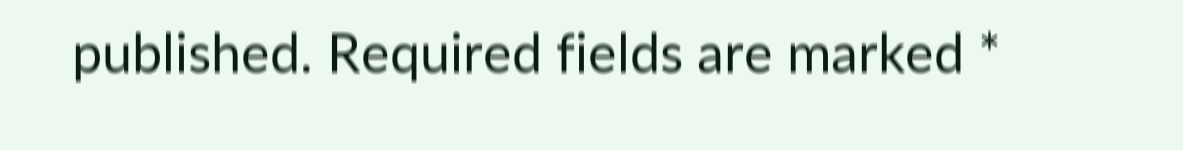published. Required fields are marked *